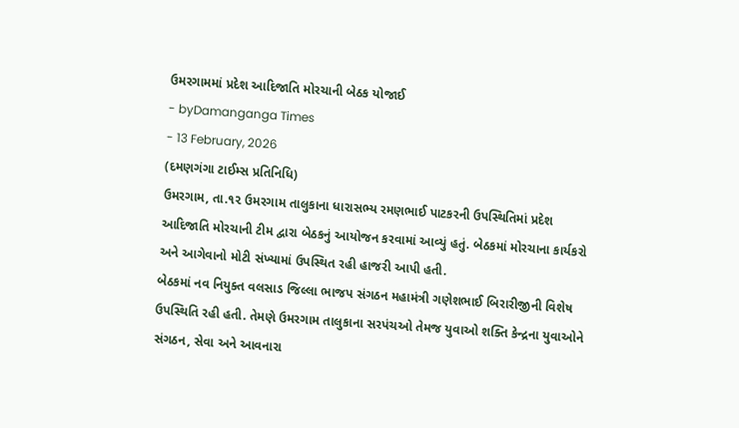ઉમરગામમાં પ્રદેશ આદિજાતિ મોરચાની બેઠક યોજાઈ
- byDamanganga Times
- 13 February, 2026
(દમણગંગા ટાઈમ્સ પ્રતિનિધિ)
ઉમરગામ, તા.૧૨ ઉમરગામ તાલુકાના ધારાસભ્ય રમણભાઈ પાટકરની ઉપસ્થિતિમાં પ્રદેશ આદિજાતિ મોરચાની ટીમ દ્વારા બેઠકનું આયોજન કરવામાં આવ્યું હતું. બેઠકમાં મોરચાના કાર્યકરો અને આગેવાનો મોટી સંખ્યામાં ઉપસ્થિત રહી હાજરી આપી હતી.
બેઠકમાં નવ નિયુક્ત વલસાડ જિલ્લા ભાજપ સંગઠન મહામંત્રી ગણેશભાઈ બિરારીજીની વિશેષ ઉપસ્થિતિ રહી હતી. તેમણે ઉમરગામ તાલુકાના સરપંચઓ તેમજ યુવાઓ શક્તિ કેન્દ્રના યુવાઓને સંગઠન, સેવા અને આવનારા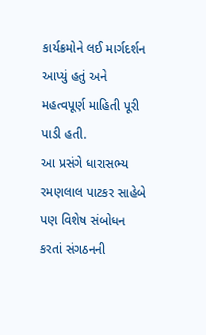કાર્યક્રમોને લઈ માર્ગદર્શન આપ્યું હતું અને મહત્વપૂર્ણ માહિતી પૂરી પાડી હતી.
આ પ્રસંગે ધારાસભ્ય રમણલાલ પાટકર સાહેબે પણ વિશેષ સંબોધન કરતાં સંગઠનની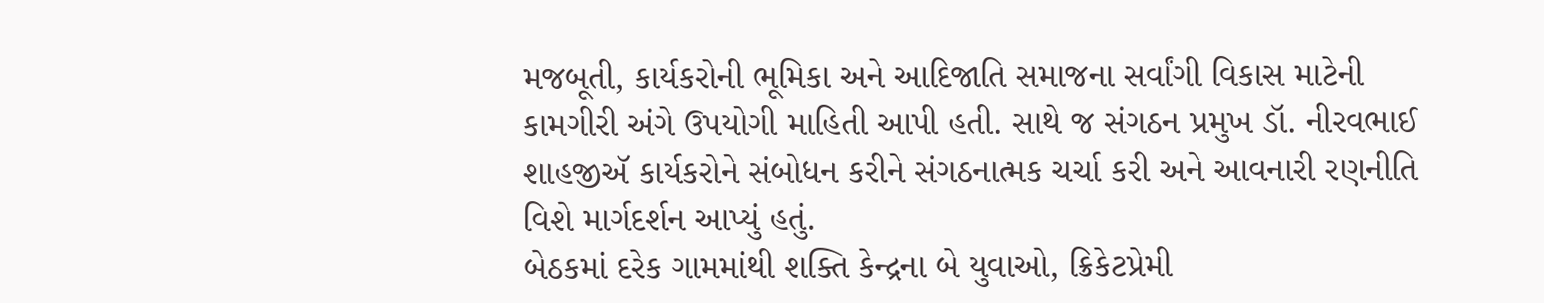મજબૂતી, કાર્યકરોની ભૂમિકા અને આદિજાતિ સમાજના સર્વાંગી વિકાસ માટેની કામગીરી અંગે ઉપયોગી માહિતી આપી હતી. સાથે જ સંગઠન પ્રમુખ ડૉ. નીરવભાઈ શાહજીઍ કાર્યકરોને સંબોધન કરીને સંગઠનાત્મક ચર્ચા કરી અને આવનારી રણનીતિ વિશે માર્ગદર્શન આપ્યું હતું.
બેઠકમાં દરેક ગામમાંથી શક્તિ કેન્દ્રના બે યુવાઓ, ક્રિકેટપ્રેમી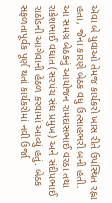ઍવા બે યુવાઓ તેમજ કાર્યકરો ખાસ રીતે ઉપસ્થિત રહ્ના હતા, જેના કારણે બેઠક વધુ ઉત્સાહભરી બની હતી.
આ સમગ્ર બેઠકનું આયોજન રામદાસભાઈ વરઠા તથા રાકેશભાઈ વઘાત (સરપંચ સંઘ પ્રમુખ) અને સંદીપભાઈ રાઠોડની આગેવાની હેઠળ કરવામાં આવ્યું હતું. બેઠક સફળતાપૂર્વક પૂર્ણ થતાં કાર્યકરોમાં નવી ઉર્જા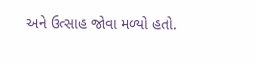અને ઉત્સાહ જોવા મળ્યો હતો.